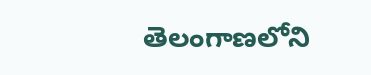తెలంగాణలోని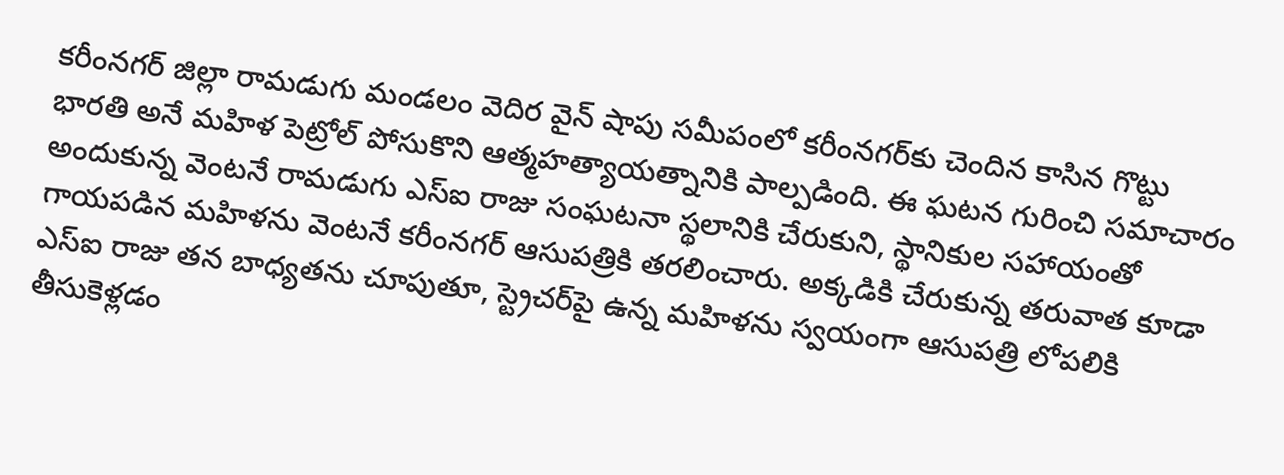కరీంనగర్ జిల్లా రామడుగు మండలం వెదిర వైన్ షాపు సమీపంలో కరీంనగర్‌కు చెందిన కాసిన గొట్టు భారతి అనే మహిళ పెట్రోల్ పోసుకొని ఆత్మహత్యాయత్నానికి పాల్పడింది. ఈ ఘటన గురించి సమాచారం అందుకున్న వెంటనే రామడుగు ఎస్ఐ రాజు సంఘటనా స్థలానికి చేరుకుని, స్థానికుల సహాయంతో గాయపడిన మహిళను వెంటనే కరీంనగర్ ఆసుపత్రికి తరలించారు. అక్కడికి చేరుకున్న తరువాత కూడా ఎస్ఐ రాజు తన బాధ్యతను చూపుతూ, స్ట్రెచర్‌పై ఉన్న మహిళను స్వయంగా ఆసుపత్రి లోపలికి తీసుకెళ్లడం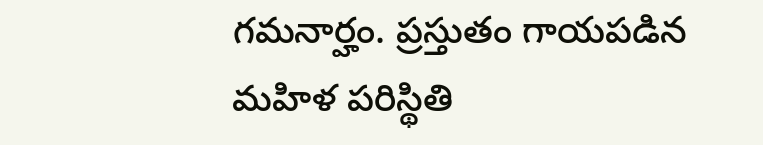గమనార్హం. ప్రస్తుతం గాయపడిన మహిళ పరిస్థితి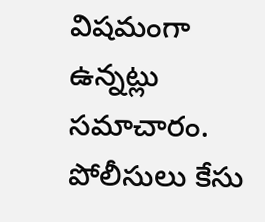విషమంగా ఉన్నట్లు సమాచారం. పోలీసులు కేసు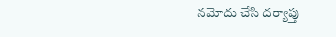నమోదు చేసి దర్యాప్తు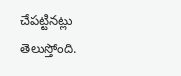చేపట్టినట్లు తెలుస్తోంది.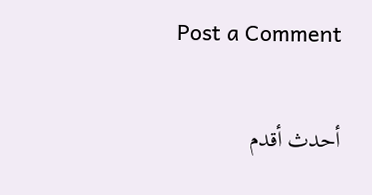Post a Comment

أحدث أقدم